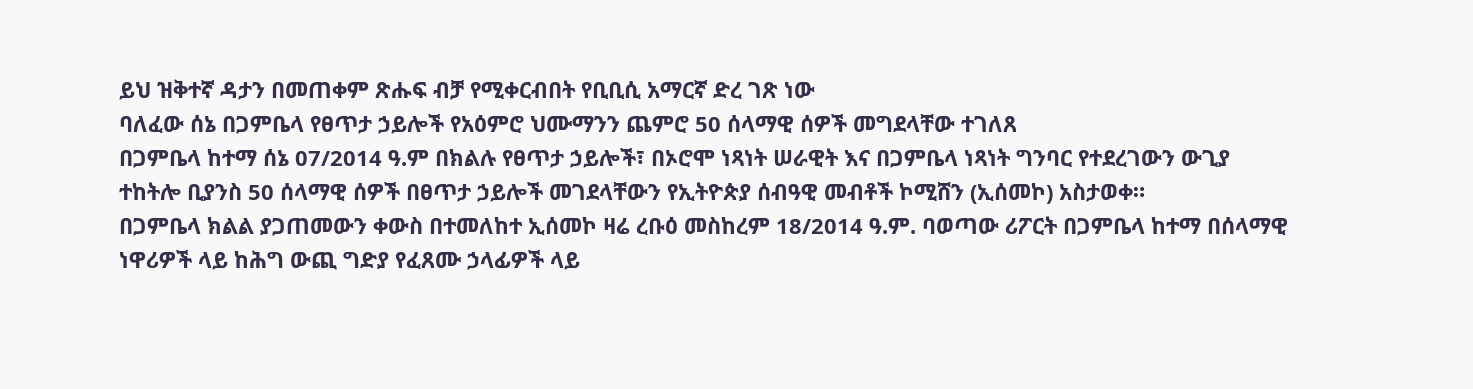ይህ ዝቅተኛ ዳታን በመጠቀም ጽሑፍ ብቻ የሚቀርብበት የቢቢሲ አማርኛ ድረ ገጽ ነው
ባለፈው ሰኔ በጋምቤላ የፀጥታ ኃይሎች የአዕምሮ ህሙማንን ጨምሮ 50 ሰላማዊ ሰዎች መግደላቸው ተገለጸ
በጋምቤላ ከተማ ሰኔ 07/2014 ዓ.ም በክልሉ የፀጥታ ኃይሎች፣ በኦሮሞ ነጻነት ሠራዊት እና በጋምቤላ ነጻነት ግንባር የተደረገውን ውጊያ ተከትሎ ቢያንስ 50 ሰላማዊ ሰዎች በፀጥታ ኃይሎች መገደላቸውን የኢትዮጵያ ሰብዓዊ መብቶች ኮሚሸን (ኢሰመኮ) አስታወቀ።
በጋምቤላ ክልል ያጋጠመውን ቀውስ በተመለከተ ኢሰመኮ ዛሬ ረቡዕ መስከረም 18/2014 ዓ.ም. ባወጣው ሪፖርት በጋምቤላ ከተማ በሰላማዊ ነዋሪዎች ላይ ከሕግ ውጪ ግድያ የፈጸሙ ኃላፊዎች ላይ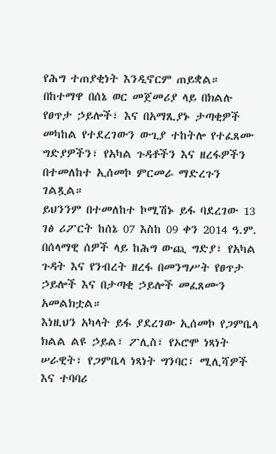የሕግ ተጠያቂነት እንዲኖርም ጠይቋል።
በከተማዋ በሰኔ ወር መጀመሪያ ላይ በክልሉ የፀጥታ ኃይሎች፣ እና በአማጺያኑ ታጣቂዎች መካከል የተደረገውን ውጊያ ተከትሎ የተፈጸሙ ግድያዎችን፣ የአካል ጉዳቶችን እና ዘረፋዎችን በተመለከተ ኢሰመኮ ምርመራ ማድረጉን ገልጿል።
ይህንንም በተመለከተ ኮሚሽኑ ይፋ ባደረገው 13 ገፅ ሪፖርት ከሰኔ 07 እስከ 09 ቀን 2014 ዓ.ም. በሰላማዊ ሰዎች ላይ ከሕግ ውጪ ግድያ፣ የአካል ጉዳት እና የንብረት ዘረፋ በመንግሥት የፀጥታ ኃይሎች እና በታጣቂ ኃይሎች መፈጸሙን አመልክቷል።
እነዚህን አካላት ይፋ ያደረገው ኢሰመኮ የጋምቤላ ክልል ልዩ ኃይል፣ ፖሊስ፣ የኦሮሞ ነጻነት ሠራዊት፣ የጋምቤላ ነጻነት ግንባር፣ ሚሊሻዎች እና ተባባሪ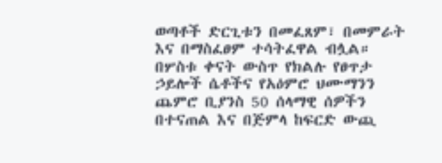ወጣቶች ድርጊቱን በመፈጸም፣ በመምራት እና በማስፈፀም ተሳትፈዋል ብሏል።
በሦስቱ ቀናት ውስጥ የክልሉ የፀጥታ ኃይሎች ሴቶችና የአዕምሮ ህሙማንን ጨምሮ ቢያንስ 50 ሰላማዊ ሰዎችን በተናጠል እና በጅምላ ከፍርድ ውጪ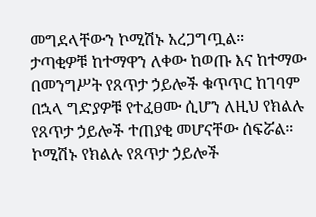መግደላቸውን ኮሚሽኑ አረጋግጧል።
ታጣቂዎቹ ከተማዋን ለቀው ከወጡ እና ከተማው በመንግሥት የጸጥታ ኃይሎች ቁጥጥር ከገባም በኋላ ግድያዎቹ የተፈፀሙ ሲሆን ለዚህ የክልሉ የጸጥታ ኃይሎች ተጠያቂ መሆናቸው ሰፍሯል።
ኮሚሽኑ የክልሉ የጸጥታ ኃይሎች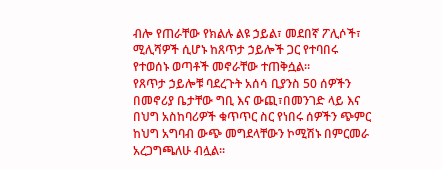ብሎ የጠራቸው የክልሉ ልዩ ኃይል፣ መደበኛ ፖሊሶች፣ ሚሊሻዎች ሲሆኑ ከጸጥታ ኃይሎች ጋር የተባበሩ የተወሰኑ ወጣቶች መኖራቸው ተጠቅሷል።
የጸጥታ ኃይሎቹ ባደረጉት አሰሳ ቢያንስ 50 ሰዎችን በመኖሪያ ቤታቸው ግቢ እና ውጪ፣በመንገድ ላይ እና በህግ አስከባሪዎች ቁጥጥር ስር የነበሩ ሰዎችን ጭምር ከህግ አግባብ ውጭ መግደላቸውን ኮሚሽኑ በምርመራ አረጋግጫለሁ ብሏል።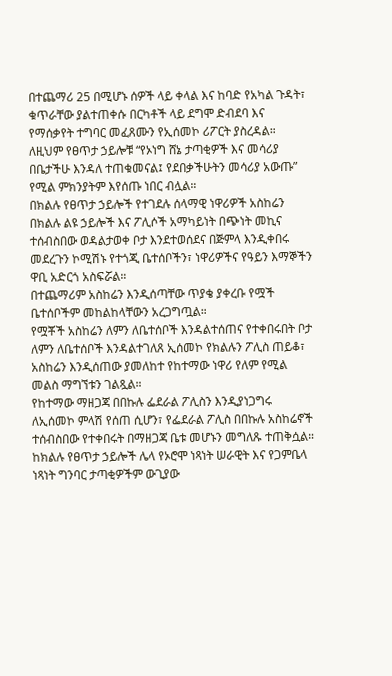በተጨማሪ 25 በሚሆኑ ሰዎች ላይ ቀላል እና ከባድ የአካል ጉዳት፣ ቁጥራቸው ያልተጠቀሱ በርካቶች ላይ ደግሞ ድብደባ እና የማሰቃየት ተግባር መፈጸሙን የኢሰመኮ ሪፖርት ያስረዳል።
ለዚህም የፀጥታ ኃይሎቹ “የኦነግ ሸኔ ታጣቂዎች እና መሳሪያ በቤታችሁ እንዳለ ተጠቁመናል፤ የደበቃችሁትን መሳሪያ አውጡ” የሚል ምክንያትም እየሰጡ ነበር ብሏል።
በክልሉ የፀጥታ ኃይሎች የተገደሉ ሰላማዊ ነዋሪዎች አስከሬን በክልሉ ልዩ ኃይሎች እና ፖሊሶች አማካይነት በጭነት መኪና ተሰብስበው ወዳልታወቀ ቦታ እንደተወሰደና በጅምላ እንዲቀበሩ መደረጉን ኮሚሽኑ የተጎጂ ቤተሰቦችን፣ ነዋሪዎችና የዓይን እማኞችን ዋቢ አድርጎ አስፍሯል።
በተጨማሪም አስከሬን እንዲሰጣቸው ጥያቄ ያቀረቡ የሟች ቤተሰቦችም መከልከላቸውን አረጋግጧል።
የሟቾች አስከሬን ለምን ለቤተሰቦች እንዳልተሰጠና የተቀበሩበት ቦታ ለምን ለቤተሰቦች እንዳልተገለጸ ኢሰመኮ የክልሉን ፖሊስ ጠይቆ፣ አስከሬን እንዲሰጠው ያመለከተ የከተማው ነዋሪ የለም የሚል መልስ ማግኘቱን ገልጿል።
የከተማው ማዘጋጃ በበኩሉ ፌደራል ፖሊስን እንዲያነጋግሩ ለኢሰመኮ ምላሽ የሰጠ ሲሆን፣ የፌደራል ፖሊስ በበኩሉ አስከሬኖች ተሰብስበው የተቀበሩት በማዘጋጃ ቤቱ መሆኑን መግለጹ ተጠቅሷል።
ከክልሉ የፀጥታ ኃይሎች ሌላ የኦሮሞ ነጻነት ሠራዊት እና የጋምቤላ ነጻነት ግንባር ታጣቂዎችም ውጊያው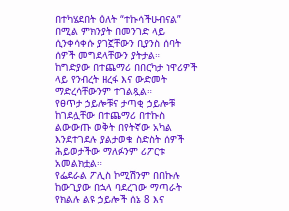በተካሄደበት ዕለት “ተኩሳችሁብናል” በሚል ምክንያት በመንገድ ላይ ሲንቀሳቀሱ ያገኟቸውን ቢያንስ ሰባት ሰዎች መግደላቸውን ያትታል።
ከግድያው በተጨማሪ በበርካታ ነዋሪዎች ላይ የንብረት ዘረፋ እና ውድመት ማድረሳቸውንም ተገልጿል።
የፀጥታ ኃይሎቹና ታጣቂ ኃይሎቹ ከገደሏቸው በተጨማሪ በተኩስ ልውውጡ ወቅት በየትኛው አካል እንደተገደሉ ያልታወቁ ስድስት ሰዎች ሕይወታችው ማለፉንም ሪፖርቱ አመልክቷል።
የፌደራል ፖሊስ ኮሚሽንም በበኩሉ ከውጊያው በኋላ ባደረገው ማጣራት የክልሉ ልዩ ኃይሎች ሰኔ 8 እና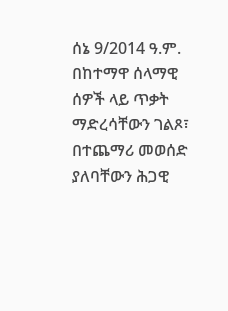ሰኔ 9/2014 ዓ.ም. በከተማዋ ሰላማዊ ሰዎች ላይ ጥቃት ማድረሳቸውን ገልጾ፣ በተጨማሪ መወሰድ ያለባቸውን ሕጋዊ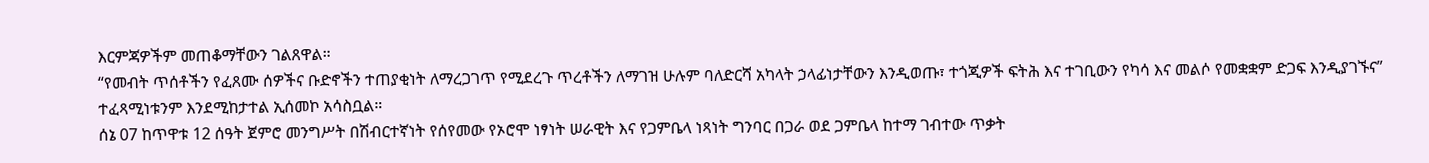እርምጃዎችም መጠቆማቸውን ገልጸዋል።
“የመብት ጥሰቶችን የፈጸሙ ሰዎችና ቡድኖችን ተጠያቂነት ለማረጋገጥ የሚደረጉ ጥረቶችን ለማገዝ ሁሉም ባለድርሻ አካላት ኃላፊነታቸውን እንዲወጡ፣ ተጎጂዎች ፍትሕ እና ተገቢውን የካሳ እና መልሶ የመቋቋም ድጋፍ እንዲያገኙና” ተፈጻሚነቱንም እንደሚከታተል ኢሰመኮ አሳስቧል።
ሰኔ 07 ከጥዋቱ 12 ሰዓት ጀምሮ መንግሥት በሽብርተኛነት የሰየመው የኦሮሞ ነፃነት ሠራዊት እና የጋምቤላ ነጻነት ግንባር በጋራ ወደ ጋምቤላ ከተማ ገብተው ጥቃት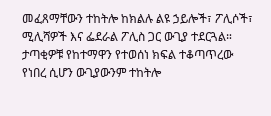መፈጸማቸውን ተከትሎ ከክልሉ ልዩ ኃይሎች፣ ፖሊሶች፣ ሚሊሻዎች እና ፌደራል ፖሊስ ጋር ውጊያ ተደርጓል።
ታጣቂዎቹ የከተማዋን የተወሰነ ክፍል ተቆጣጥረው የነበረ ሲሆን ውጊያውንም ተከትሎ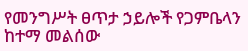የመንግሥት ፀጥታ ኃይሎች የጋምቤላን ከተማ መልሰው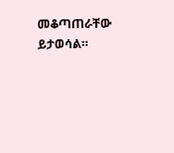መቆጣጠራቸው ይታወሳል።